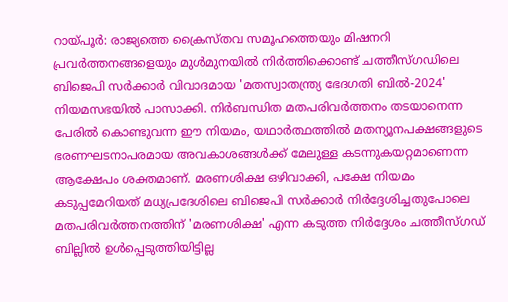റായ്പൂർ: രാജ്യത്തെ ക്രൈസ്തവ സമൂഹത്തെയും മിഷനറി പ്രവർത്തനങ്ങളെയും മുൾമുനയിൽ നിർത്തിക്കൊണ്ട് ചത്തീസ്ഗഡിലെ ബിജെപി സർക്കാർ വിവാദമായ 'മതസ്വാതന്ത്ര്യ ഭേദഗതി ബിൽ-2024' നിയമസഭയിൽ പാസാക്കി. നിർബന്ധിത മതപരിവർത്തനം തടയാനെന്ന പേരിൽ കൊണ്ടുവന്ന ഈ നിയമം, യഥാർത്ഥത്തിൽ മതന്യൂനപക്ഷങ്ങളുടെ ഭരണഘടനാപരമായ അവകാശങ്ങൾക്ക് മേലുള്ള കടന്നുകയറ്റമാണെന്ന ആക്ഷേപം ശക്തമാണ്. മരണശിക്ഷ ഒഴിവാക്കി, പക്ഷേ നിയമം കടുപ്പമേറിയത് മധ്യപ്രദേശിലെ ബിജെപി സർക്കാർ നിർദ്ദേശിച്ചതുപോലെ മതപരിവർത്തനത്തിന് 'മരണശിക്ഷ' എന്ന കടുത്ത നിർദ്ദേശം ചത്തീസ്ഗഡ് ബില്ലിൽ ഉൾപ്പെടുത്തിയിട്ടില്ല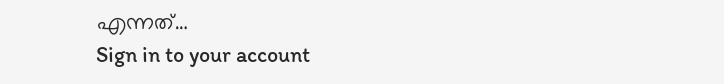എന്നത്…
Sign in to your account